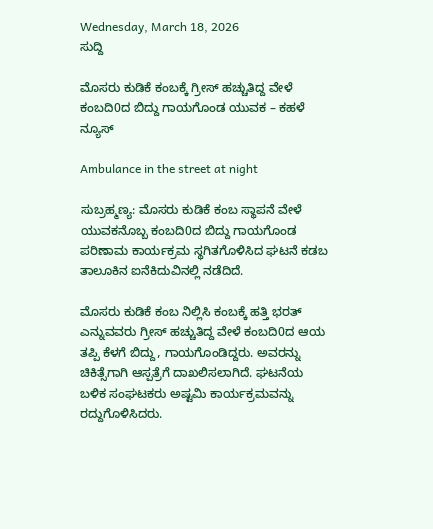Wednesday, March 18, 2026
ಸುದ್ದಿ

ಮೊಸರು ಕುಡಿಕೆ ಕಂಬಕ್ಕೆ ಗ್ರೀಸ್ ಹಚ್ಚುತಿದ್ದ ವೇಳೆ ಕಂಬದಿ0ದ ಬಿದ್ದು ಗಾಯಗೊಂಡ ಯುವಕ – ಕಹಳೆ ನ್ಯೂಸ್

Ambulance in the street at night

ಸುಬ್ರಹ್ಮಣ್ಯ: ಮೊಸರು ಕುಡಿಕೆ ಕಂಬ ಸ್ಥಾಪನೆ ವೇಳೆ ಯುವಕನೊಬ್ಬ ಕಂಬದಿ0ದ ಬಿದ್ದು ಗಾಯಗೊಂಡ ಪರಿಣಾಮ ಕಾರ್ಯಕ್ರಮ ಸ್ಥಗಿತಗೊಳಿಸಿದ ಘಟನೆ ಕಡಬ ತಾಲೂಕಿನ ಐನೆಕಿದುವಿನಲ್ಲಿ ನಡೆದಿದೆ.

ಮೊಸರು ಕುಡಿಕೆ ಕಂಬ ನಿಲ್ಲಿಸಿ ಕಂಬಕ್ಕೆ ಹತ್ತಿ ಭರತ್ ಎನ್ನುವವರು ಗ್ರೀಸ್ ಹಚ್ಚುತಿದ್ದ ವೇಳೆ ಕಂಬದಿ0ದ ಆಯ ತಪ್ಪಿ ಕೆಳಗೆ ಬಿದ್ದು, ಗಾಯಗೊಂಡಿದ್ದರು. ಅವರನ್ನು ಚಿಕಿತ್ಸೆಗಾಗಿ ಆಸ್ಪತ್ರೆಗೆ ದಾಖಲಿಸಲಾಗಿದೆ. ಘಟನೆಯ ಬಳಿಕ ಸಂಘಟಕರು ಅಷ್ಟಮಿ ಕಾರ್ಯಕ್ರಮವನ್ನು ರದ್ದುಗೊಳಿಸಿದರು.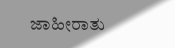ಜಾಹೀರಾತು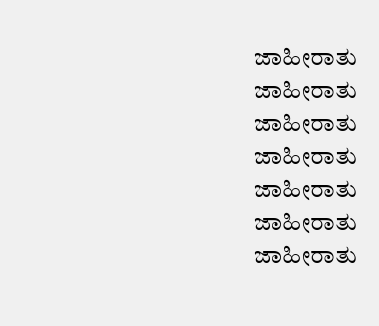ಜಾಹೀರಾತು
ಜಾಹೀರಾತು
ಜಾಹೀರಾತು
ಜಾಹೀರಾತು
ಜಾಹೀರಾತು
ಜಾಹೀರಾತು
ಜಾಹೀರಾತು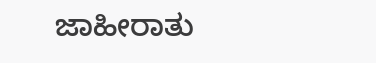ಜಾಹೀರಾತು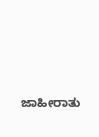ಜಾಹೀರಾತು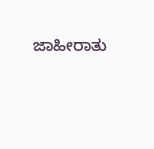ಜಾಹೀರಾತು